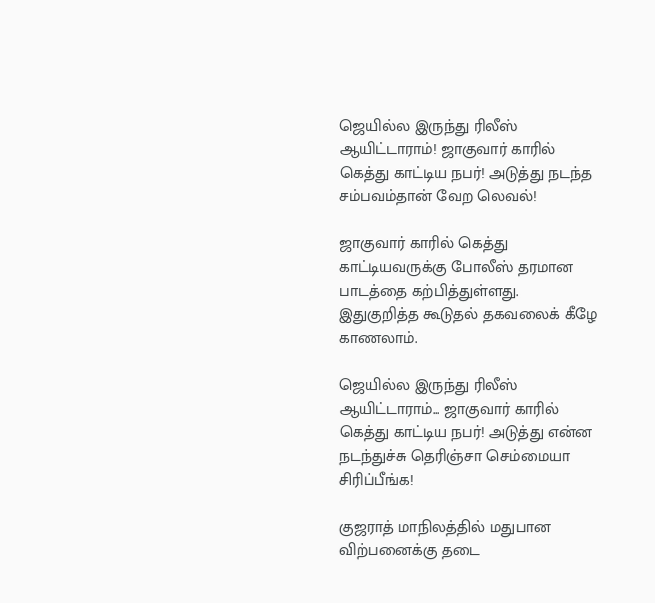ஜெயில்ல இருந்து ரிலீஸ் ஆயிட்டாராம்! ஜாகுவார் காரில் கெத்து காட்டிய நபர்! அடுத்து நடந்த சம்பவம்தான் வேற லெவல்!

ஜாகுவார் காரில் கெத்து காட்டியவருக்கு போலீஸ் தரமான பாடத்தை கற்பித்துள்ளது. இதுகுறித்த கூடுதல் தகவலைக் கீழே காணலாம்.

ஜெயில்ல இருந்து ரிலீஸ் ஆயிட்டாராம்... ஜாகுவார் காரில் கெத்து காட்டிய நபர்! அடுத்து என்ன நடந்துச்சு தெரிஞ்சா செம்மையா சிரிப்பீங்க!

குஜராத் மாநிலத்தில் மதுபான விற்பனைக்கு தடை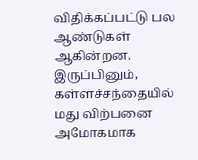விதிக்கப்பட்டு பல ஆண்டுகள் ஆகின்றன. இருப்பினும், கள்ளச்சந்தையில் மது விற்பனை அமோகமாக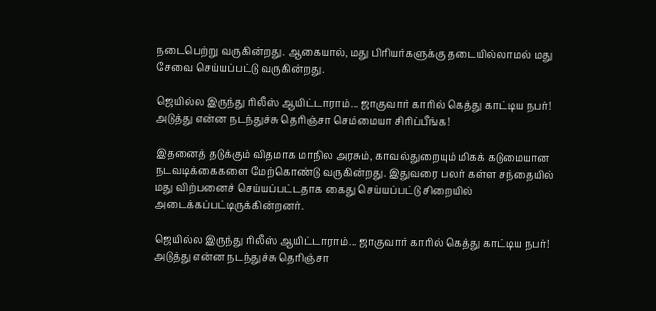நடைபெற்று வருகின்றது. ஆகையால், மது பிரியர்களுக்கு தடையில்லாமல் மது சேவை செய்யப்பட்டு வருகின்றது.

ஜெயில்ல இருந்து ரிலீஸ் ஆயிட்டாராம்... ஜாகுவார் காரில் கெத்து காட்டிய நபர்! அடுத்து என்ன நடந்துச்சு தெரிஞ்சா செம்மையா சிரிப்பீங்க!

இதனைத் தடுக்கும் விதமாக மாநில அரசும், காவல்துறையும் மிகக் கடுமையான நடவடிக்கைகளை மேற்கொண்டு வருகின்றது. இதுவரை பலர் கள்ள சந்தையில் மது விற்பனைச் செய்யப்பட்டதாக கைது செய்யப்பட்டு சிறையில் அடைக்கப்பட்டிருக்கின்றனர்.

ஜெயில்ல இருந்து ரிலீஸ் ஆயிட்டாராம்... ஜாகுவார் காரில் கெத்து காட்டிய நபர்! அடுத்து என்ன நடந்துச்சு தெரிஞ்சா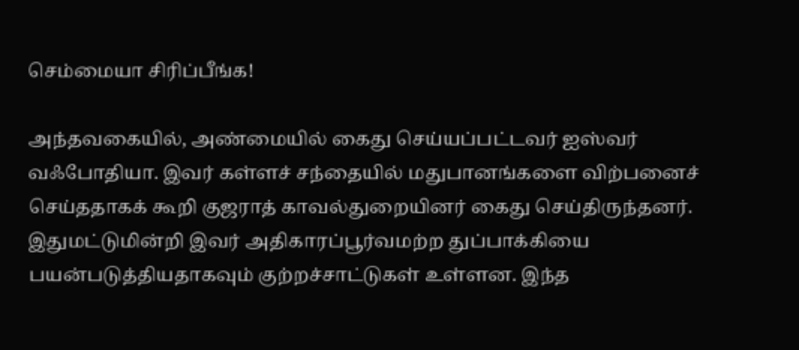செம்மையா சிரிப்பீங்க!

அந்தவகையில், அண்மையில் கைது செய்யப்பட்டவர் ஐஸ்வர் வஃபோதியா. இவர் கள்ளச் சந்தையில் மதுபானங்களை விற்பனைச் செய்ததாகக் கூறி குஜராத் காவல்துறையினர் கைது செய்திருந்தனர். இதுமட்டுமின்றி இவர் அதிகாரப்பூர்வமற்ற துப்பாக்கியை பயன்படுத்தியதாகவும் குற்றச்சாட்டுகள் உள்ளன. இந்த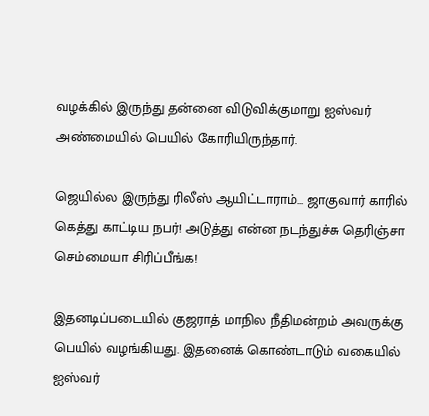வழக்கில் இருந்து தன்னை விடுவிக்குமாறு ஐஸ்வர் அண்மையில் பெயில் கோரியிருந்தார்.

ஜெயில்ல இருந்து ரிலீஸ் ஆயிட்டாராம்... ஜாகுவார் காரில் கெத்து காட்டிய நபர்! அடுத்து என்ன நடந்துச்சு தெரிஞ்சா செம்மையா சிரிப்பீங்க!

இதனடிப்படையில் குஜராத் மாநில நீதிமன்றம் அவருக்கு பெயில் வழங்கியது. இதனைக் கொண்டாடும் வகையில் ஐஸ்வர்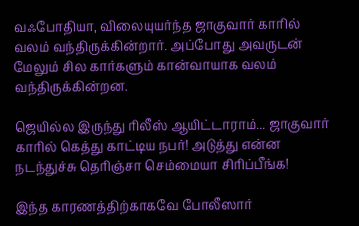வஃபோதியா, விலையுயர்ந்த ஜாகுவார் காரில் வலம் வந்திருக்கின்றார். அப்போது அவருடன் மேலும் சில கார்களும் கான்வாயாக வலம் வந்திருக்கின்றன.

ஜெயில்ல இருந்து ரிலீஸ் ஆயிட்டாராம்... ஜாகுவார் காரில் கெத்து காட்டிய நபர்! அடுத்து என்ன நடந்துச்சு தெரிஞ்சா செம்மையா சிரிப்பீங்க!

இந்த காரணத்திற்காகவே போலீஸார்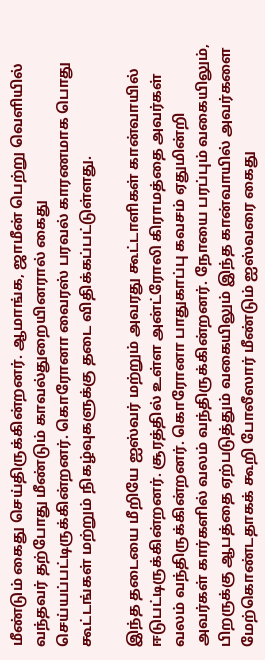மீண்டும் கைது செய்திருக்கின்றனர். ஆமாங்க, ஜாமீன் பெற்று வெளியில் வந்தவர் தற்போது மீண்டும் காவல்துறையினரால் கைது செய்யப்பட்டிருக்கின்றனர். கொரோனா வைரஸ் பரவல் காரணமாக பொது கூட்டங்கள் மற்றும் நிகழ்வுகளுக்கு தடை விதிக்கப்பட்டுள்ளது.

இந்த தடையை மீறியே ஐஸ்வர் மற்றும் அவரது கூட்டாளிகள் கான்வாயில் ஈடுபட்டிருக்கின்றனர். சூரத்தில் உள்ள அன்ட்ரோலி கிராமத்தை அவர்கள் வலம் வந்திருக்கின்றனர். கொரோனா பாதுகாப்பு கவசம் ஏதுமின்றி அவர்கள் கார்களில் வலம் வந்திருக்கின்றனர். நோயை பரப்பும் வகையிலும், பிறருக்கு ஆபத்தை ஏற்படுத்தும் வகையிலும் இந்த கான்வாயில் அவர்களை மேற்கொண்டதாகக் கூறி போலீஸார் மீண்டும் ஐஸ்வரை கைது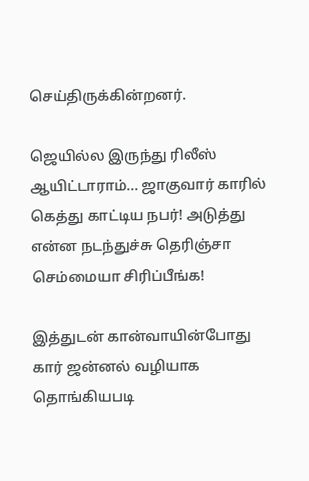செய்திருக்கின்றனர்.

ஜெயில்ல இருந்து ரிலீஸ் ஆயிட்டாராம்... ஜாகுவார் காரில் கெத்து காட்டிய நபர்! அடுத்து என்ன நடந்துச்சு தெரிஞ்சா செம்மையா சிரிப்பீங்க!

இத்துடன் கான்வாயின்போது கார் ஜன்னல் வழியாக தொங்கியபடி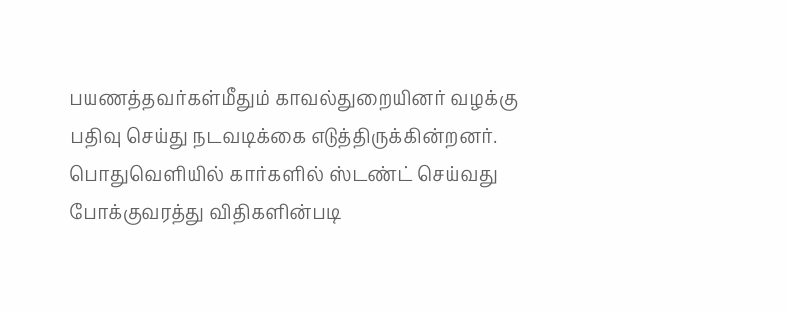பயணத்தவர்கள்மீதும் காவல்துறையினர் வழக்கு பதிவு செய்து நடவடிக்கை எடுத்திருக்கின்றனர். பொதுவெளியில் கார்களில் ஸ்டண்ட் செய்வது போக்குவரத்து விதிகளின்படி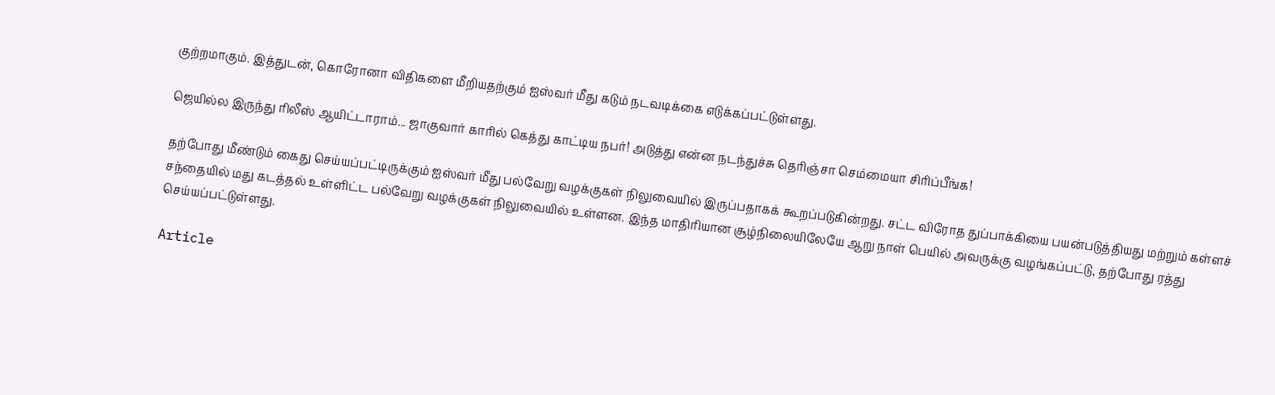குற்றமாகும். இத்துடன், கொரோனா விதிகளை மீறியதற்கும் ஐஸ்வர் மீது கடும் நடவடிக்கை எடுக்கப்பட்டுள்ளது.

ஜெயில்ல இருந்து ரிலீஸ் ஆயிட்டாராம்... ஜாகுவார் காரில் கெத்து காட்டிய நபர்! அடுத்து என்ன நடந்துச்சு தெரிஞ்சா செம்மையா சிரிப்பீங்க!

தற்போது மீண்டும் கைது செய்யப்பட்டிருக்கும் ஐஸ்வர் மீது பல்வேறு வழக்குகள் நிலுவையில் இருப்பதாகக் கூறப்படுகின்றது. சட்ட விரோத துப்பாக்கியை பயன்படுத்தியது மற்றும் கள்ளச் சந்தையில் மது கடத்தல் உள்ளிட்ட பல்வேறு வழக்குகள் நிலுவையில் உள்ளன. இந்த மாதிரியான சூழ்நிலையிலேயே ஆறு நாள் பெயில் அவருக்கு வழங்கப்பட்டு, தற்போது ரத்து செய்யப்பட்டுள்ளது.

Article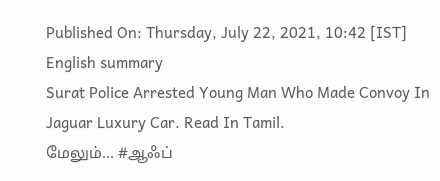Published On: Thursday, July 22, 2021, 10:42 [IST]
English summary
Surat Police Arrested Young Man Who Made Convoy In Jaguar Luxury Car. Read In Tamil.
மேலும்... #ஆஃப்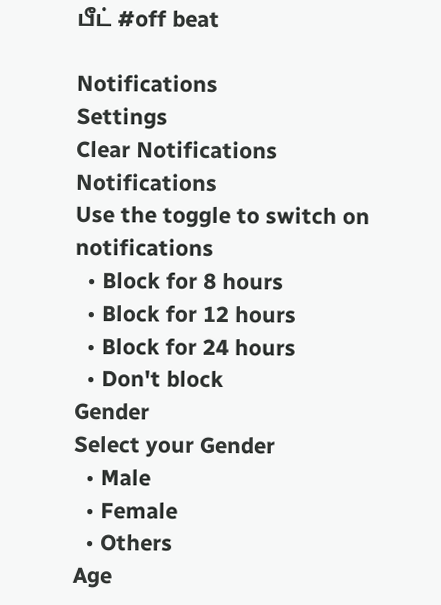பீட் #off beat

Notifications
Settings
Clear Notifications
Notifications
Use the toggle to switch on notifications
  • Block for 8 hours
  • Block for 12 hours
  • Block for 24 hours
  • Don't block
Gender
Select your Gender
  • Male
  • Female
  • Others
Age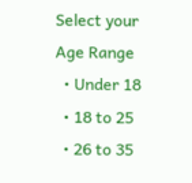Select your Age Range
  • Under 18
  • 18 to 25
  • 26 to 35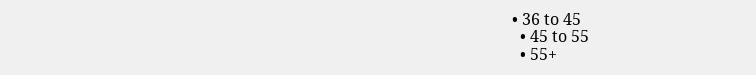• 36 to 45
  • 45 to 55
  • 55+